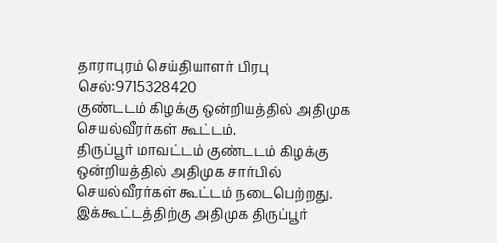தாராபுரம் செய்தியாளர் பிரபு செல்:9715328420
குண்டடம் கிழக்கு ஒன்றியத்தில் அதிமுக செயல்வீரர்கள் கூட்டம்.
திருப்பூர் மாவட்டம் குண்டடம் கிழக்கு ஒன்றியத்தில் அதிமுக சார்பில் செயல்வீரர்கள் கூட்டம் நடைபெற்றது. இக்கூட்டத்திற்கு அதிமுக திருப்பூர்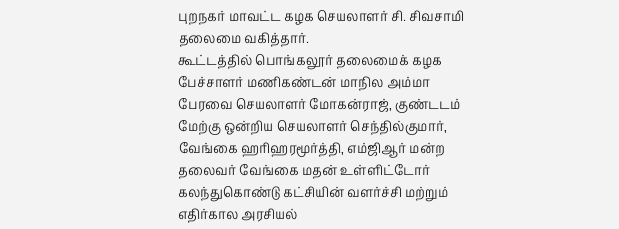புறநகர் மாவட்ட கழக செயலாளர் சி. சிவசாமி தலைமை வகித்தார்.
கூட்டத்தில் பொங்கலூர் தலைமைக் கழக பேச்சாளர் மணிகண்டன் மாநில அம்மா பேரவை செயலாளர் மோகன்ராஜ், குண்டடம் மேற்கு ஒன்றிய செயலாளர் செந்தில்குமார், வேங்கை ஹரிஹரமூர்த்தி, எம்ஜிஆர் மன்ற தலைவர் வேங்கை மதன் உள்ளிட்டோர் கலந்துகொண்டு கட்சியின் வளர்ச்சி மற்றும் எதிர்கால அரசியல்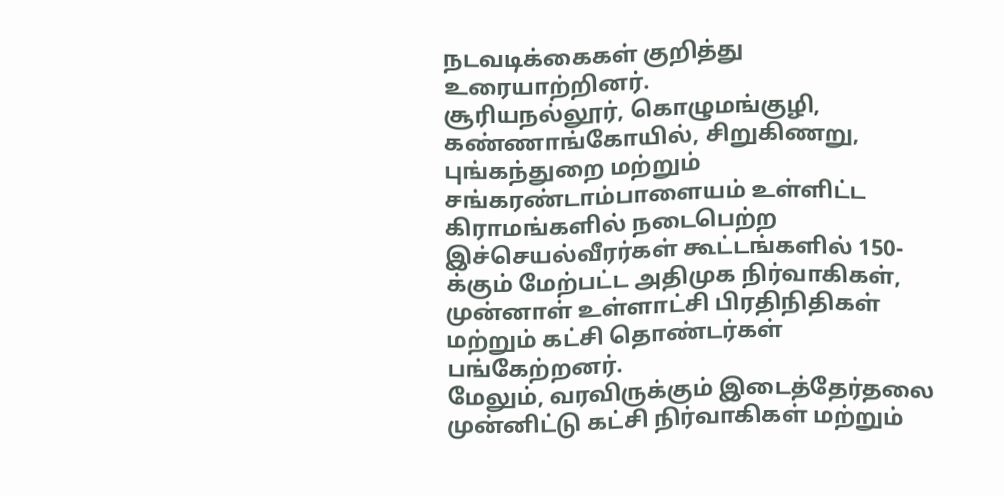நடவடிக்கைகள் குறித்து உரையாற்றினர்.
சூரியநல்லூர், கொழுமங்குழி, கண்ணாங்கோயில், சிறுகிணறு, புங்கந்துறை மற்றும் சங்கரண்டாம்பாளையம் உள்ளிட்ட கிராமங்களில் நடைபெற்ற இச்செயல்வீரர்கள் கூட்டங்களில் 150-க்கும் மேற்பட்ட அதிமுக நிர்வாகிகள், முன்னாள் உள்ளாட்சி பிரதிநிதிகள் மற்றும் கட்சி தொண்டர்கள் பங்கேற்றனர்.
மேலும், வரவிருக்கும் இடைத்தேர்தலை முன்னிட்டு கட்சி நிர்வாகிகள் மற்றும்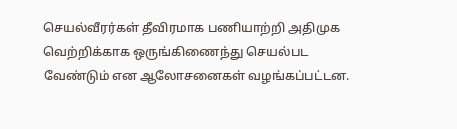செயல்வீரர்கள் தீவிரமாக பணியாற்றி அதிமுக வெற்றிக்காக ஒருங்கிணைந்து செயல்பட வேண்டும் என ஆலோசனைகள் வழங்கப்பட்டன.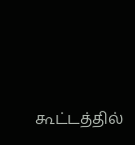கூட்டத்தில்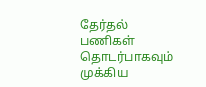தேர்தல் பணிகள் தொடர்பாகவும் முக்கிய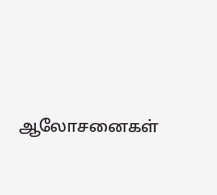ஆலோசனைகள்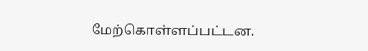மேற்கொள்ளப்பட்டன.